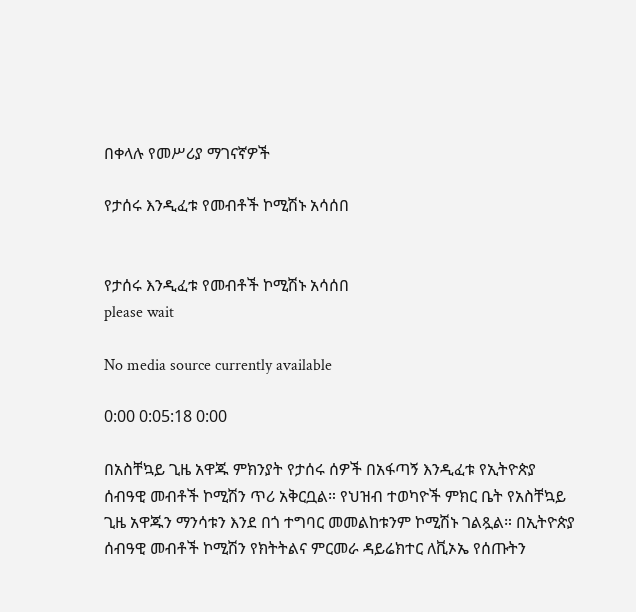በቀላሉ የመሥሪያ ማገናኛዎች

የታሰሩ እንዲፈቱ የመብቶች ኮሚሽኑ አሳሰበ


የታሰሩ እንዲፈቱ የመብቶች ኮሚሽኑ አሳሰበ
please wait

No media source currently available

0:00 0:05:18 0:00

በአስቸኳይ ጊዜ አዋጁ ምክንያት የታሰሩ ሰዎች በአፋጣኝ እንዲፈቱ የኢትዮጵያ ሰብዓዊ መብቶች ኮሚሽን ጥሪ አቅርቧል። የህዝብ ተወካዮች ምክር ቤት የአስቸኳይ ጊዜ አዋጁን ማንሳቱን እንደ በጎ ተግባር መመልከቱንም ኮሚሽኑ ገልጿል። በኢትዮጵያ ሰብዓዊ መብቶች ኮሚሽን የክትትልና ምርመራ ዳይሬክተር ለቪኦኤ የሰጡትን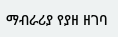ማብራሪያ የያዘ ዘገባ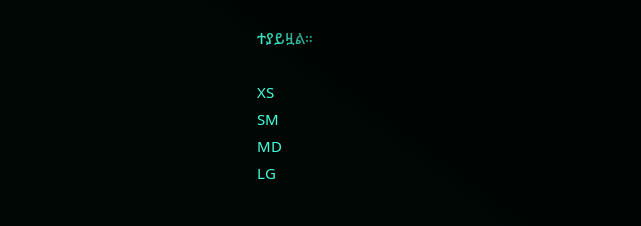ተያይዟል።

XS
SM
MD
LG